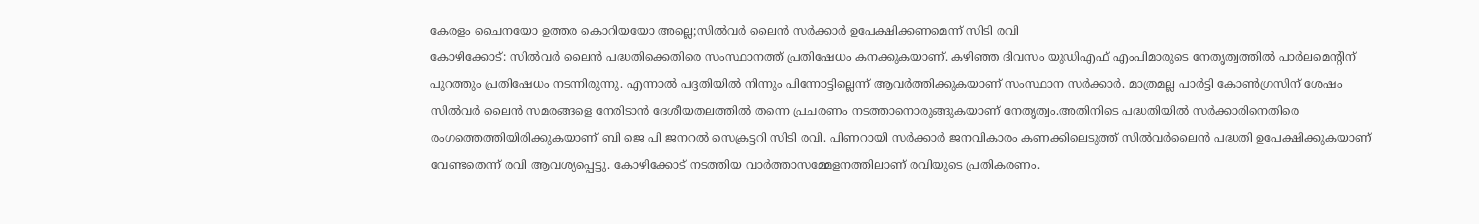കേരളം ചൈനയോ ഉത്തര കൊറിയയോ അല്ലെ;സിൽവർ ലൈൻ സർക്കാർ ഉപേക്ഷിക്കണമെന്ന് സിടി രവി
കോഴിക്കോട്: സിൽവർ ലൈൻ പദ്ധതിക്കെതിരെ സംസ്ഥാനത്ത് പ്രതിഷേധം കനക്കുകയാണ്. കഴിഞ്ഞ ദിവസം യുഡിഎഫ് എംപിമാരുടെ നേതൃത്വത്തിൽ പാർലമെന്റിന് പുറത്തും പ്രതിഷേധം നടന്നിരുന്നു. എന്നാൽ പദ്ദതിയിൽ നിന്നും പിന്നോട്ടില്ലെന്ന് ആവർത്തിക്കുകയാണ് സംസ്ഥാന സർക്കാർ. മാത്രമല്ല പാർട്ടി കോൺഗ്രസിന് ശേഷം സിൽവർ ലൈൻ സമരങ്ങളെ നേരിടാൻ ദേശീയതലത്തിൽ തന്നെ പ്രചരണം നടത്താനൊരുങ്ങുകയാണ് നേതൃത്വം.അതിനിടെ പദ്ധതിയിൽ സർക്കാരിനെതിരെ രംഗത്തെത്തിയിരിക്കുകയാണ് ബി ജെ പി ജനറൽ സെക്രട്ടറി സിടി രവി. പിണറായി സർക്കാർ ജനവികാരം കണക്കിലെടുത്ത് സിൽവർലൈൻ പദ്ധതി ഉപേക്ഷിക്കുകയാണ് വേണ്ടതെന്ന് രവി ആവശ്യപ്പെട്ടു. കോഴിക്കോട് നടത്തിയ വാർത്താസമ്മേളനത്തിലാണ് രവിയുടെ പ്രതികരണം.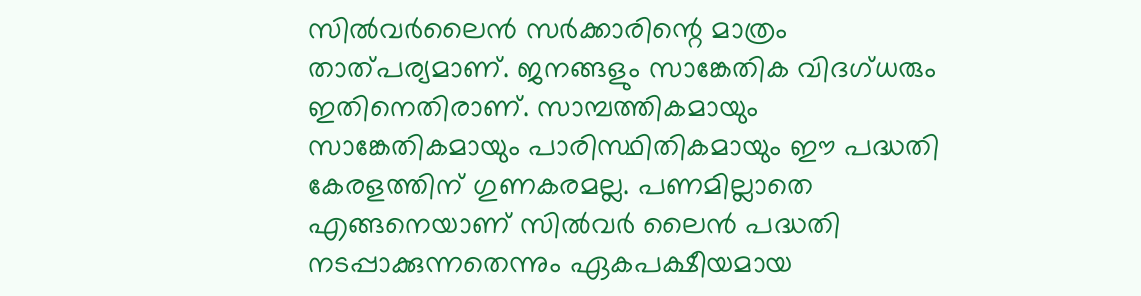സിൽവർലൈൻ സർക്കാരിന്റെ മാത്രം താത്പര്യമാണ്. ജനങ്ങളും സാങ്കേതിക വിദഗ്ധരും ഇതിനെതിരാണ്. സാമ്പത്തികമായും സാങ്കേതികമായും പാരിസ്ഥിതികമായും ഈ പദ്ധതി കേരളത്തിന് ഗുണകരമല്ല. പണമില്ലാതെ എങ്ങനെയാണ് സിൽവർ ലൈൻ പദ്ധതി നടപ്പാക്കുന്നതെന്നും ഏകപക്ഷീയമായ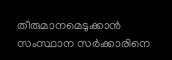തീരുമാനമെടുക്കാൻ സംസ്ഥാന സർക്കാരിനെ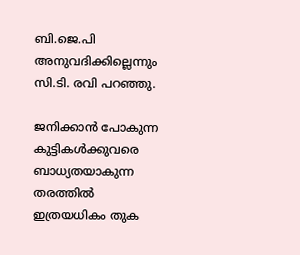ബി.ജെ.പി അനുവദിക്കില്ലെന്നും സി.ടി. രവി പറഞ്ഞു.

ജനിക്കാൻ പോകുന്ന കുട്ടികൾക്കുവരെ ബാധ്യതയാകുന്ന തരത്തിൽ ഇത്രയധികം തുക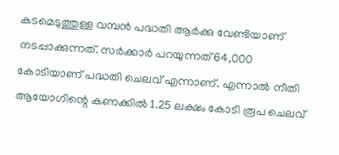കടമെടുത്തുള്ള വമ്പൻ പദ്ധതി ആർക്കു വേണ്ടിയാണ് നടപ്പാക്കുന്നത്. സർക്കാർ പറയുന്നത് 64,000 കോടിയാണ് പദ്ധതി ചെലവ് എന്നാണ്. എന്നാൽ നീതി ആയോഗിന്റെ കണക്കിൽ 1.25 ലക്ഷം കോടി രൂപ ചെലവ്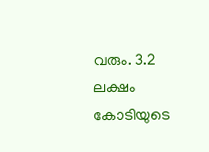വരും. 3.2 ലക്ഷം കോടിയുടെ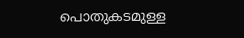പൊതുകടമുള്ള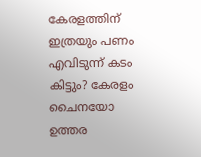കേരളത്തിന് ഇത്രയും പണം എവിടുന്ന് കടം കിട്ടും? കേരളം ചൈനയോ ഉത്തര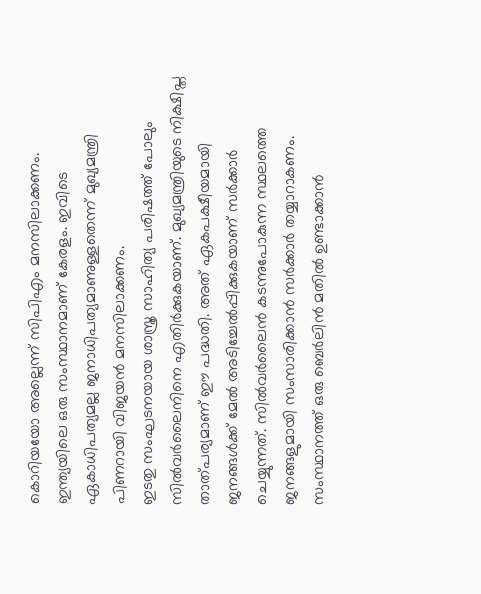കൊറിയയോ അല്ലെന്ന് സിപിഎം മനസിലാക്കണം. ഇന്ത്യയിലെ ഒരു സംസ്ഥാനമാണ് കേരളം. ഇവിടെ ഏകാധിപത്യമല്ല ജനാധിപത്യമാണുള്ളതെന്ന് മുഖ്യമന്ത്രി പിണറായി വിജയൻ മനസിലാക്കണം.
ഇടതു സംഘടനയായ ശാസ്ത്ര സാഹിത്യ പരിഷത്ത് പോലും സിൽവർലൈനിനെ എതിർക്കുകയാണ്. മുഖ്യമന്ത്രിയുടെ നിക്ഷിപ്ത താത്പര്യമാണ് ഈ പദ്ധതി. അത് ഏകപക്ഷീയമായി ജനങ്ങൾക്ക് മേൽ അടിച്ചേൽപ്പിക്കുകയാണ് സർക്കാർ ചെയ്യുന്നത്. സിൽവർലൈൻ കടന്നുപോകുന്ന സ്ഥലത്തെ ജനങ്ങളുമായി സംസാരിക്കാൻ സർക്കാർ തയ്യാറാകണം. സംസ്ഥാനത്ത് ഒരു ബെർലിൻ മതിൽ ഉണ്ടാക്കാൻ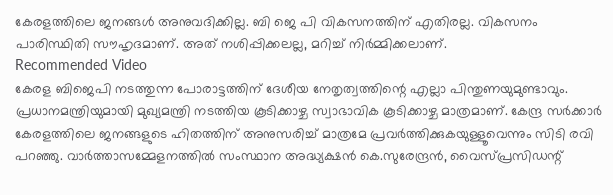കേരളത്തിലെ ജനങ്ങൾ അനുവദിക്കില്ല. ബി ജെ പി വികസനത്തിന് എതിരല്ല. വികസനം പാരിസ്ഥിതി സൗഹൃദമാണ്. അത് നശിപ്പിക്കലല്ല, മറിച്ച് നിർമ്മിക്കലാണ്.
Recommended Video
കേരള ബിജെപി നടത്തുന്ന പോരാട്ടത്തിന് ദേശീയ നേതൃത്വത്തിന്റെ എല്ലാ പിന്തുണയുമുണ്ടാവും. പ്രധാനമന്ത്രിയുമായി മുഖ്യമന്ത്രി നടത്തിയ കൂടിക്കാഴ്ച സ്വാഭാവിക കൂടിക്കാഴ്ച മാത്രമാണ്. കേന്ദ്ര സർക്കാർ കേരളത്തിലെ ജനങ്ങളുടെ ഹിതത്തിന് അനുസരിച്ച് മാത്രമേ പ്രവർത്തിക്കുകയുള്ളൂവെന്നും സിടി രവി പറഞ്ഞു. വാർത്താസമ്മേളനത്തിൽ സംസ്ഥാന അദ്ധ്യക്ഷൻ കെ.സുരേന്ദ്രൻ, വൈസ്പ്രസിഡന്റ്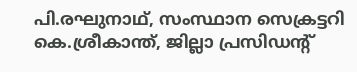പി.രഘുനാഥ്, സംസ്ഥാന സെക്രട്ടറി കെ.ശ്രീകാന്ത്, ജില്ലാ പ്രസിഡന്റ്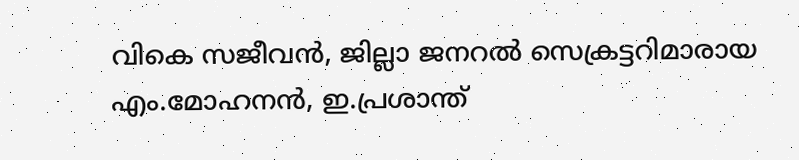വികെ സജീവൻ, ജില്ലാ ജനറൽ സെക്രട്ടറിമാരായ എം.മോഹനൻ, ഇ.പ്രശാന്ത്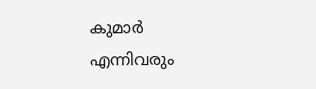കുമാർ എന്നിവരും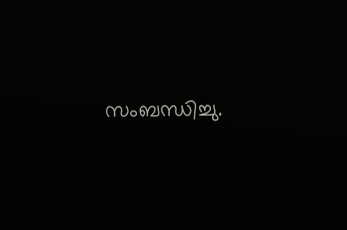സംബന്ധിച്ചു.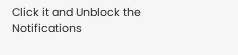Click it and Unblock the Notifications